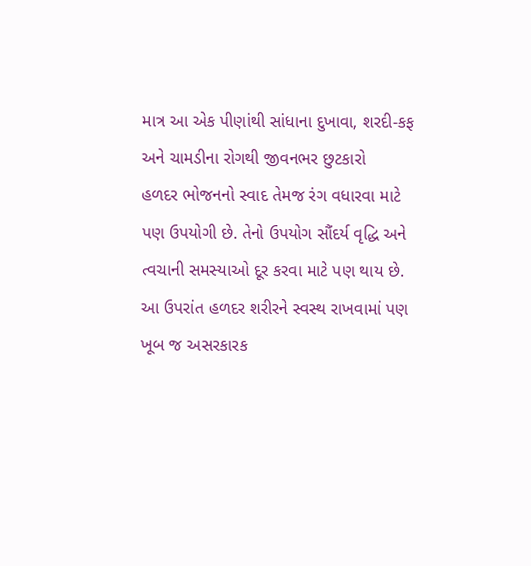માત્ર આ એક પીણાંથી સાંધાના દુખાવા, શરદી-કફ અને ચામડીના રોગથી જીવનભર છુટકારો
હળદર ભોજનનો સ્વાદ તેમજ રંગ વધારવા માટે પણ ઉપયોગી છે. તેનો ઉપયોગ સૌંદર્ય વૃદ્ધિ અને ત્વચાની સમસ્યાઓ દૂર કરવા માટે પણ થાય છે. આ ઉપરાંત હળદર શરીરને સ્વસ્થ રાખવામાં પણ ખૂબ જ અસરકારક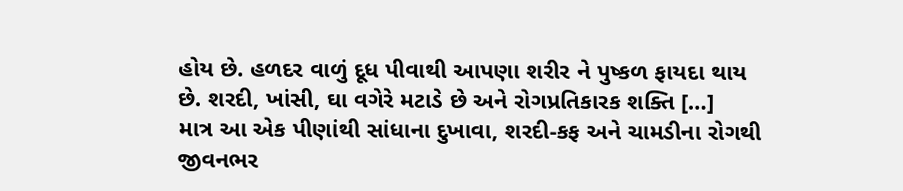હોય છે. હળદર વાળું દૂધ પીવાથી આપણા શરીર ને પુષ્કળ ફાયદા થાય છે. શરદી, ખાંસી, ઘા વગેરે મટાડે છે અને રોગપ્રતિકારક શક્તિ […]
માત્ર આ એક પીણાંથી સાંધાના દુખાવા, શરદી-કફ અને ચામડીના રોગથી જીવનભર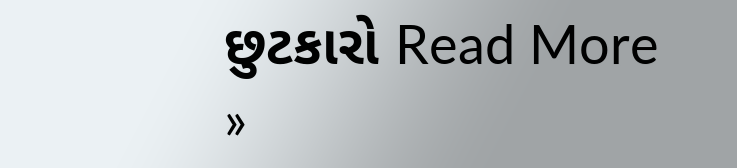છુટકારો Read More »